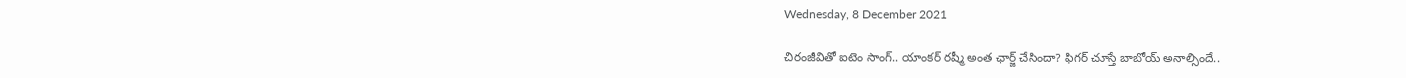Wednesday, 8 December 2021

చిరంజీవితో ఐటెం సాంగ్.. యాంకర్ రష్మీ అంత ఛార్జ్ చేసిందా? ఫిగర్ చూస్తే బాబోయ్ అనాల్సిందే..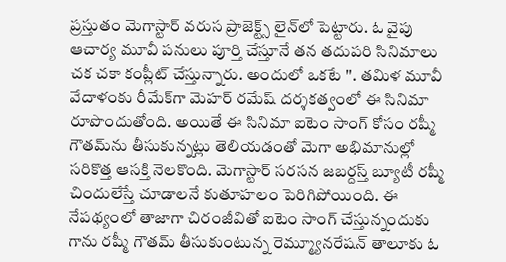ప్రస్తుతం మెగాస్టార్ వరుస ప్రాజెక్ట్స్ లైన్‌లో పెట్టారు. ఓ వైపు ఆచార్య మూవీ పనులు పూర్తి చేస్తూనే తన తదుపరి సినిమాలు చక చకా కంప్లీట్ చేస్తున్నారు. అందులో ఒకటే ''. తమిళ మూవీ వేదాళంకు రీమేక్‌గా మెహర్ రమేష్ దర్శకత్వంలో ఈ సినిమా రూపొందుతోంది. అయితే ఈ సినిమా ఐటెం సాంగ్ కోసం ర‌ష్మీ గౌత‌మ్‌ను తీసుకున్నట్లు తెలియడంతో మెగా అభిమానుల్లో సరికొత్త ఆసక్తి నెలకొంది. మెగాస్టార్ సరసన జబర్దస్త్ బ్యూటీ రష్మీ చిందులేస్తే చూడాలనే కుతూహలం పెరిగిపోయింది. ఈ నేపథ్యంలో తాజాగా చిరంజీవితో ఐటెం సాంగ్ చేస్తున్నందుకు గాను ర‌ష్మీ గౌత‌మ్‌ తీసుకుంటున్న రెమ్మ్యూనరేషన్ తాలూకు ఓ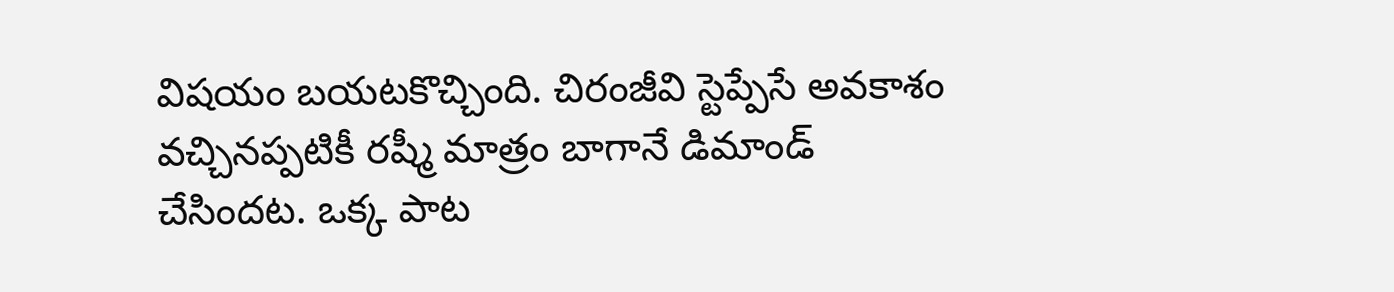విషయం బయటకొచ్చింది. చిరంజీవి స్టెప్పేసే అవకాశం వచ్చినప్పటికీ రష్మీ మాత్రం బాగానే డిమాండ్ చేసిందట. ఒక్క పాట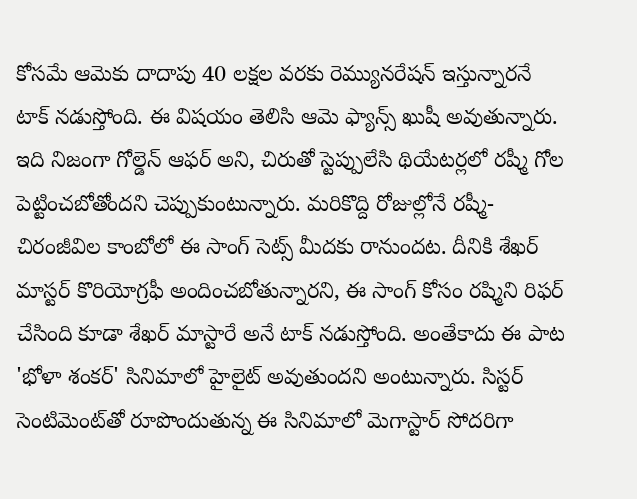కోసమే ఆమెకు దాదాపు 40 లక్షల వరకు రెమ్యునరేషన్ ఇస్తున్నారనే టాక్ నడుస్తోంది. ఈ విషయం తెలిసి ఆమె ఫ్యాన్స్ ఖుషీ అవుతున్నారు. ఇది నిజంగా గోల్డెన్ ఆఫర్ అని, చిరుతో స్టెప్పులేసి థియేటర్లలో రష్మీ గోల పెట్టించబోతోందని చెప్పుకుంటున్నారు. మరికొద్ది రోజుల్లోనే రష్మీ- చిరంజీవిల కాంబోలో ఈ సాంగ్ సెట్స్ మీదకు రానుందట. దీనికి శేఖర్ మాస్టర్ కొరియోగ్రఫీ అందించబోతున్నారని, ఈ సాంగ్ కోసం రష్మిని రిఫర్ చేసింది కూడా శేఖర్ మాస్టారే అనే టాక్ నడుస్తోంది. అంతేకాదు ఈ పాట 'భోళా శంకర్' సినిమాలో హైలైట్ అవుతుందని అంటున్నారు. సిస్టర్ సెంటిమెంట్‌తో రూపొందుతున్న ఈ సినిమాలో మెగాస్టార్ సోదరిగా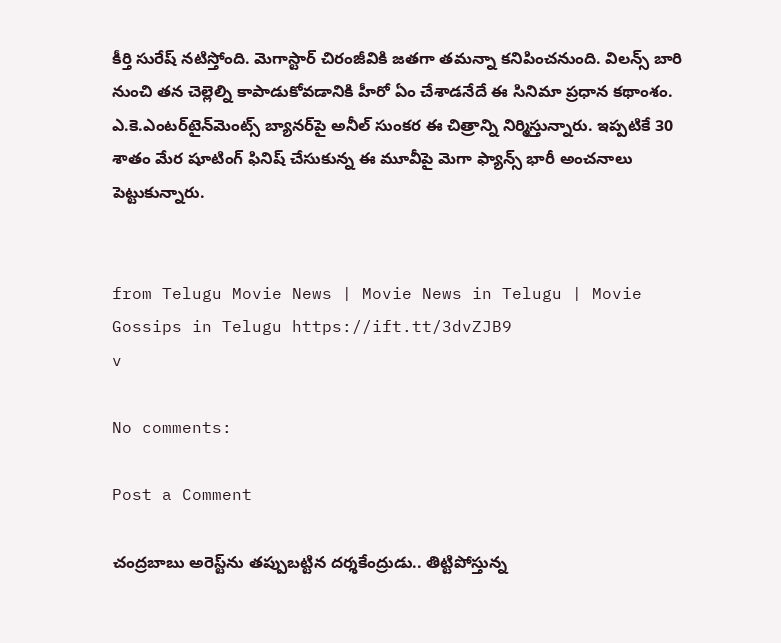కీర్తి సురేష్ నటిస్తోంది. మెగాస్టార్ చిరంజీవికి జ‌త‌గా తమన్నా కనిపించనుంది. విలన్స్ బారి నుంచి త‌న చెల్లెల్ని కాపాడుకోవ‌డానికి హీరో ఏం చేశాడ‌నేదే ఈ సినిమా ప్ర‌ధాన క‌థాంశం. ఎ.కె.ఎంటర్‌టైన్‌మెంట్స్ బ్యానర్‌పై అనీల్ సుంకర ఈ చిత్రాన్ని నిర్మిస్తున్నారు. ఇప్పటికే 30 శాతం మేర షూటింగ్ ఫినిష్ చేసుకున్న ఈ మూవీపై మెగా ఫ్యాన్స్ భారీ అంచనాలు పెట్టుకున్నారు.


from Telugu Movie News | Movie News in Telugu | Movie Gossips in Telugu https://ift.tt/3dvZJB9
v

No comments:

Post a Comment

చంద్రబాబు అరెస్ట్‌ను తప్పుబట్టిన దర్శకేంద్రుడు.. తిట్టిపోస్తున్న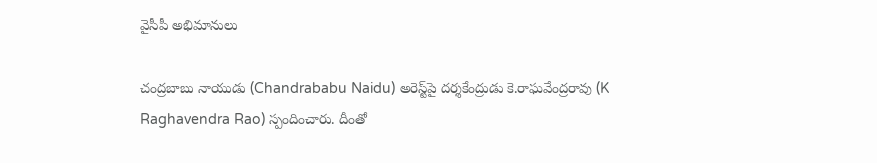వైసీపీ అభిమానులు

చంద్రబాబు నాయుడు (Chandrababu Naidu) అరెస్ట్‌పై దర్శకేంద్రుడు కె.రాఘవేంద్రరావు (K Raghavendra Rao) స్పందించారు. దీంతో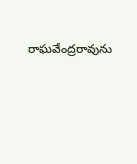రాఘవేంద్రరావును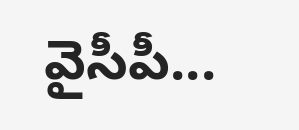వైసీపీ...